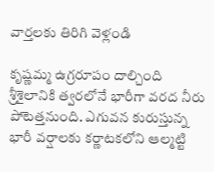వార్తలకు తిరిగి వెళ్లండి

కృష్ణమ్మ ఉగ్రరూపం దాల్చింది శ్రీశైలానికి త్వరలోనే భారీగా వరద నీరు పోటెత్తనుంది. ఎగువన కురుస్తున్న భారీ వర్షాలకు కర్ణాటకలోని ఆల్మట్టి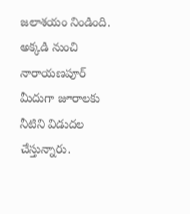జలాశయం నిండింది. అక్కడి నుంచి నారాయణపూర్ మీదుగా జూరాలకు నీటిని విడుదల చేస్తున్నారు.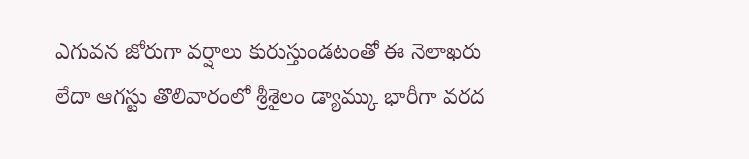ఎగువన జోరుగా వర్షాలు కురుస్తుండటంతో ఈ నెలాఖరు లేదా ఆగస్టు తొలివారంలో శ్రీశైలం డ్యామ్కు భారీగా వరద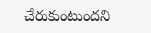చేరుకుంటుందని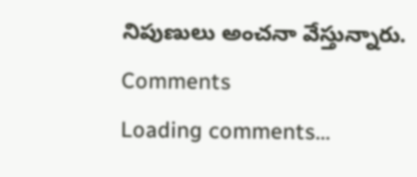నిపుణులు అంచనా వేస్తున్నారు.
Comments
Loading comments...